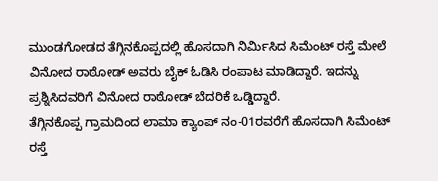ಮುಂಡಗೋಡದ ತೆಗ್ಗಿನಕೊಪ್ಪದಲ್ಲಿ ಹೊಸದಾಗಿ ನಿರ್ಮಿಸಿದ ಸಿಮೆಂಟ್ ರಸ್ತೆ ಮೇಲೆ ವಿನೋದ ರಾಠೋಡ್ ಅವರು ಬೈಕ್ ಓಡಿಸಿ ರಂಪಾಟ ಮಾಡಿದ್ದಾರೆ. ಇದನ್ನು ಪ್ರಶ್ನಿಸಿದವರಿಗೆ ವಿನೋದ ರಾಠೋಡ್ ಬೆದರಿಕೆ ಒಡ್ಡಿದ್ದಾರೆ.
ತೆಗ್ಗಿನಕೊಪ್ಪ ಗ್ರಾಮದಿಂದ ಲಾಮಾ ಕ್ಯಾಂಪ್ ನಂ-01ರವರೆಗೆ ಹೊಸದಾಗಿ ಸಿಮೆಂಟ್ ರಸ್ತೆ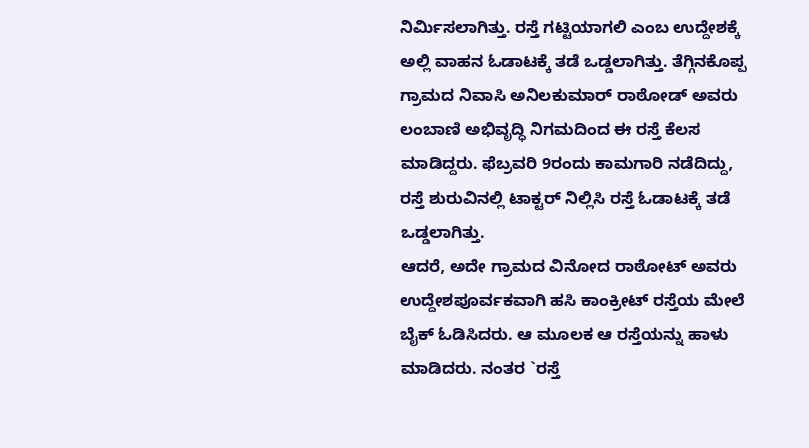ನಿರ್ಮಿಸಲಾಗಿತ್ತು. ರಸ್ತೆ ಗಟ್ಟಿಯಾಗಲಿ ಎಂಬ ಉದ್ದೇಶಕ್ಕೆ ಅಲ್ಲಿ ವಾಹನ ಓಡಾಟಕ್ಕೆ ತಡೆ ಒಡ್ಡಲಾಗಿತ್ತು. ತೆಗ್ಗಿನಕೊಪ್ಪ ಗ್ರಾಮದ ನಿವಾಸಿ ಅನಿಲಕುಮಾರ್ ರಾಠೋಡ್ ಅವರು ಲಂಬಾಣಿ ಅಭಿವೃದ್ಧಿ ನಿಗಮದಿಂದ ಈ ರಸ್ತೆ ಕೆಲಸ ಮಾಡಿದ್ದರು. ಫೆಬ್ರವರಿ 9ರಂದು ಕಾಮಗಾರಿ ನಡೆದಿದ್ದು, ರಸ್ತೆ ಶುರುವಿನಲ್ಲಿ ಟಾಕ್ಟರ್ ನಿಲ್ಲಿಸಿ ರಸ್ತೆ ಓಡಾಟಕ್ಕೆ ತಡೆ ಒಡ್ಡಲಾಗಿತ್ತು.
ಆದರೆ, ಅದೇ ಗ್ರಾಮದ ವಿನೋದ ರಾಠೋಟ್ ಅವರು ಉದ್ದೇಶಪೂರ್ವಕವಾಗಿ ಹಸಿ ಕಾಂಕ್ರೀಟ್ ರಸ್ತೆಯ ಮೇಲೆ ಬೈಕ್ ಓಡಿಸಿದರು. ಆ ಮೂಲಕ ಆ ರಸ್ತೆಯನ್ನು ಹಾಳು ಮಾಡಿದರು. ನಂತರ `ರಸ್ತೆ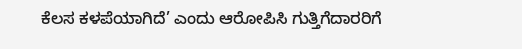ಕೆಲಸ ಕಳಪೆಯಾಗಿದೆ’ ಎಂದು ಆರೋಪಿಸಿ ಗುತ್ತಿಗೆದಾರರಿಗೆ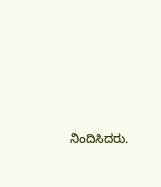ನಿಂದಿಸಿದರು.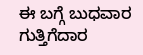ಈ ಬಗ್ಗೆ ಬುಧವಾರ ಗುತ್ತಿಗೆದಾರ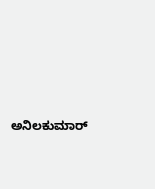ಅನಿಲಕುಮಾರ್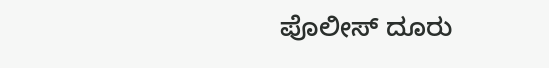ಪೊಲೀಸ್ ದೂರು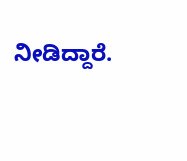ನೀಡಿದ್ದಾರೆ.